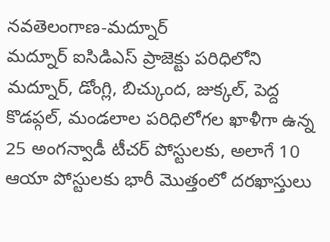నవతెలంగాణ-మద్నూర్
మద్నూర్ ఐసిడిఎస్ ప్రాజెక్టు పరిధిలోని మద్నూర్, డోంగ్లి, బిచ్కుంద, జుక్కల్, పెద్ద కొడప్గల్, మండలాల పరిధిలోగల ఖాళీగా ఉన్న 25 అంగన్వాడీ టీచర్ పోస్టులకు, అలాగే 10 ఆయా పోస్టులకు భారీ మొత్తంలో దరఖాస్తులు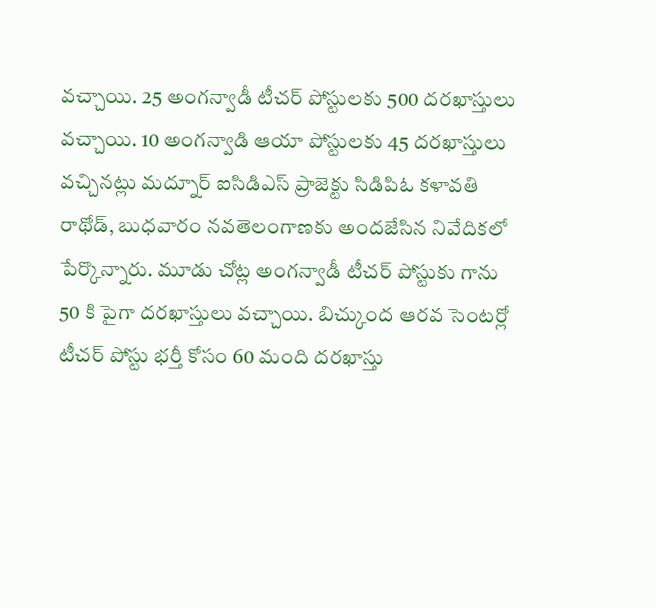వచ్చాయి. 25 అంగన్వాడీ టీచర్ పోస్టులకు 500 దరఖాస్తులు వచ్చాయి. 10 అంగన్వాడి ఆయా పోస్టులకు 45 దరఖాస్తులు వచ్చినట్లు మద్నూర్ ఐసిడిఎస్ ప్రాజెక్టు సిడిపిఓ కళావతి రాథోడ్, బుధవారం నవతెలంగాణకు అందజేసిన నివేదికలో పేర్కొన్నారు. మూడు చోట్ల అంగన్వాడీ టీచర్ పోస్టుకు గాను 50 కి పైగా దరఖాస్తులు వచ్చాయి. బిచ్కుంద ఆరవ సెంటర్లో టీచర్ పోస్టు భర్తీ కోసం 60 మంది దరఖాస్తు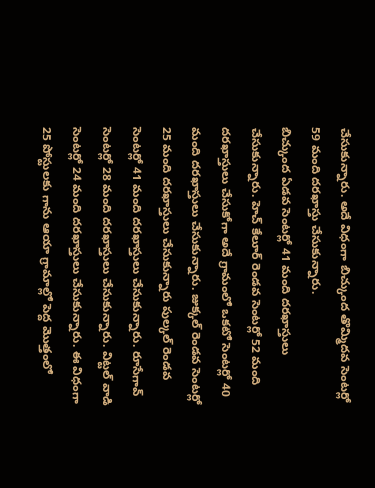చేసుకున్నారు. అదే విధంగా బిచ్కుంద తొమ్మిదవ సెంటర్లో 59 మంది దరఖాస్తు చేసుకున్నారు.
బిచ్కుంద ఏడవ సెంటర్లో 41 మంది దరఖాస్తులు చేసుకున్నారు. హెచ్ కేలూర్ రెండవ సెంటర్లో 52 మంది దరఖాస్తులు చేసుకోగా అదే గ్రామంలో ఒకటో సెంటర్లో 40 మంది దరఖాస్తులు చేసుకున్నారు. జుక్కల్ రెండవ సెంటర్లో 25 మంది దరఖాస్తులు చేసుకున్నారు పుల్కల్ రెండవ సెంటర్లో 41 మంది దరఖాస్తులు చేసుకున్నారు. రూసేగావ్ సెంటర్లో 28 మంది దరఖాస్తులు చేసుకున్నారు. విట్టల్ వాడి సెంటర్లో 24 మంది దరఖాస్తులు చేసుకున్నారు. ఈ విధంగా 25 పోస్టులకు గాను ఆయా గ్రామాల్లో పెద్ద మొత్తంలో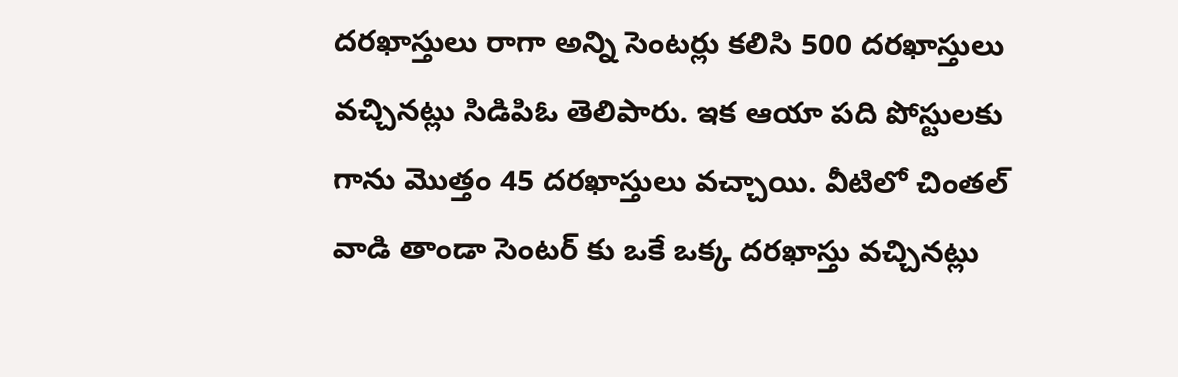దరఖాస్తులు రాగా అన్ని సెంటర్లు కలిసి 500 దరఖాస్తులు వచ్చినట్లు సిడిపిఓ తెలిపారు. ఇక ఆయా పది పోస్టులకు గాను మొత్తం 45 దరఖాస్తులు వచ్చాయి. వీటిలో చింతల్ వాడి తాండా సెంటర్ కు ఒకే ఒక్క దరఖాస్తు వచ్చినట్లు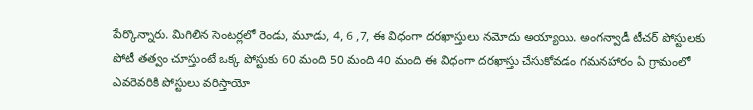పేర్కొన్నారు. మిగిలిన సెంటర్లలో రెండు, మూడు, 4, 6 ,7, ఈ విధంగా దరఖాస్తులు నమోదు అయ్యాయి. అంగన్వాడీ టీచర్ పోస్టులకు పోటీ తత్వం చూస్తుంటే ఒక్క పోస్టుకు 60 మంది 50 మంది 40 మంది ఈ విధంగా దరఖాస్తు చేసుకోవడం గమనహారం ఏ గ్రామంలో ఎవరెవరికి పోస్టులు వరిస్తాయో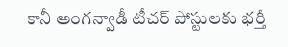కానీ అంగన్వాడీ టీచర్ పోస్టులకు భర్తీ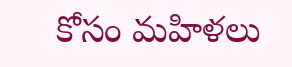కోసం మహిళలు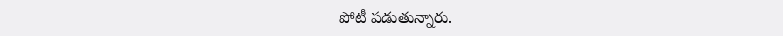పోటీ పడుతున్నారు.